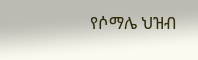የሶማሌ ህዝብ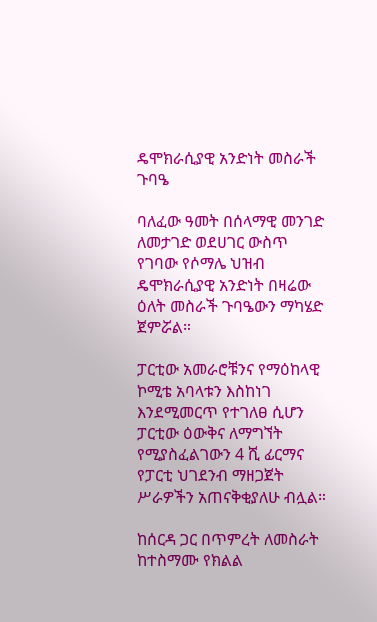ዴሞክራሲያዊ አንድነት መስራች ጉባዔ

ባለፈው ዓመት በሰላማዊ መንገድ ለመታገድ ወደሀገር ውስጥ የገባው የሶማሌ ህዝብ ዴሞክራሲያዊ አንድነት በዛሬው ዕለት መስራች ጉባዔውን ማካሄድ ጀምሯል።

ፓርቲው አመራሮቹንና የማዕከላዊ ኮሚቴ አባላቱን እስከነገ እንደሚመርጥ የተገለፀ ሲሆን ፓርቲው ዕውቅና ለማግኘት የሚያስፈልገውን 4 ሺ ፊርማና የፓርቲ ህገደንብ ማዘጋጀት ሥራዎችን አጠናቅቂያለሁ ብሏል።

ከሰርዳ ጋር በጥምረት ለመስራት ከተስማሙ የክልል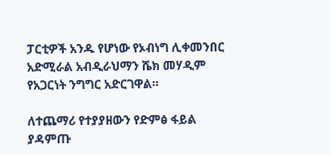ፓርቲዎች አንዱ የሆነው የኦብነግ ሊቀመንበር አድሚራል አብዲራህማን ሼክ መሃዲም የአጋርነት ንግግር አድርገዋል።

ለተጨማሪ የተያያዘውን የድምፅ ፋይል ያዳምጡ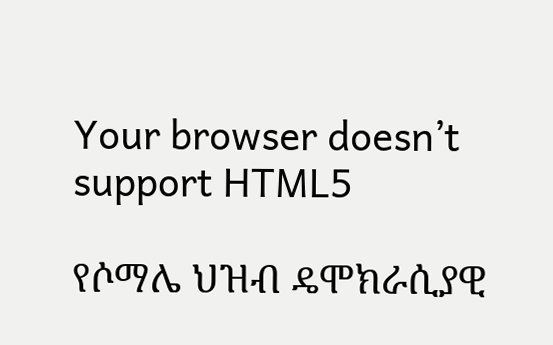Your browser doesn’t support HTML5

የሶማሌ ህዝብ ዴሞክራሲያዊ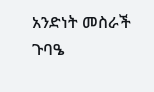አንድነት መስራች ጉባዔ